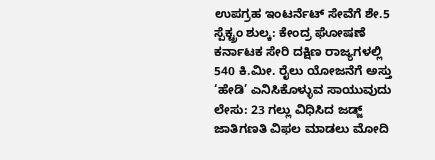ಉಪಗ್ರಹ ಇಂಟರ್ನೆಟ್ ಸೇವೆಗೆ ಶೇ.5 ಸ್ಪೆಕ್ಟ್ರಂ ಶುಲ್ಕ: ಕೇಂದ್ರ ಘೋಷಣೆ
ಕರ್ನಾಟಕ ಸೇರಿ ದಕ್ಷಿಣ ರಾಜ್ಯಗಳಲ್ಲಿ 540 ಕಿ.ಮೀ. ರೈಲು ಯೋಜನೆಗೆ ಅಸ್ತು
‘ಹೇಡಿ’ ಎನಿಸಿಕೊಳ್ಳುವ ಸಾಯುವುದು ಲೇಸು: 23 ಗಲ್ಲು ವಿಧಿಸಿದ ಜಡ್ಜ್
ಜಾತಿಗಣತಿ ವಿಫಲ ಮಾಡಲು ಮೋದಿ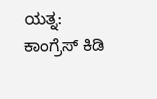ಯತ್ನ: ಕಾಂಗ್ರೆಸ್ ಕಿಡಿ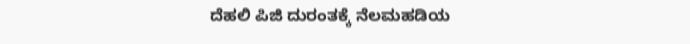ದೆಹಲಿ ಪಿಜಿ ದುರಂತಕ್ಕೆ ನೆಲಮಹಡಿಯ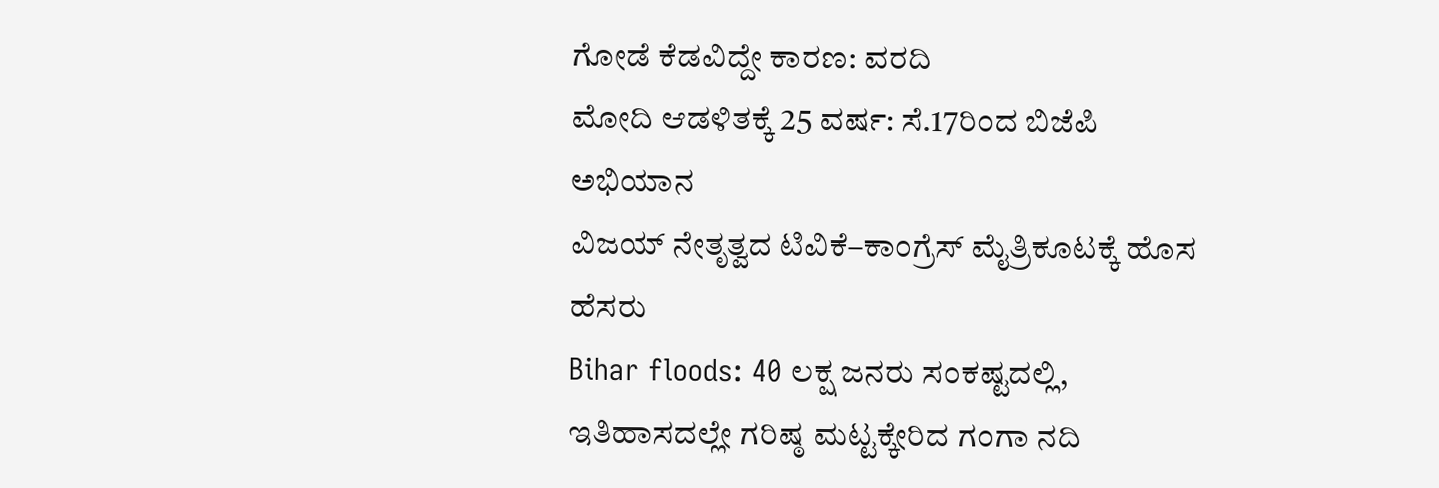ಗೋಡೆ ಕೆಡವಿದ್ದೇ ಕಾರಣ: ವರದಿ
ಮೋದಿ ಆಡಳಿತಕ್ಕೆ 25 ವರ್ಷ: ಸೆ.17ರಿಂದ ಬಿಜೆಪಿ ಅಭಿಯಾನ
ವಿಜಯ್ ನೇತೃತ್ವದ ಟಿವಿಕೆ–ಕಾಂಗ್ರೆಸ್ ಮೈತ್ರಿಕೂಟಕ್ಕೆ ಹೊಸ ಹೆಸರು
Bihar floods: 40 ಲಕ್ಷ ಜನರು ಸಂಕಷ್ಟದಲ್ಲಿ, ಇತಿಹಾಸದಲ್ಲೇ ಗರಿಷ್ಠ ಮಟ್ಟಕ್ಕೇರಿದ ಗಂಗಾ ನದಿ